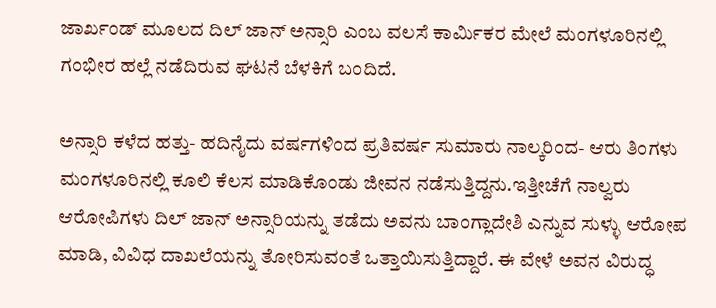ಜಾರ್ಖಂಡ್ ಮೂಲದ ದಿಲ್ ಜಾನ್ ಅನ್ಸಾರಿ ಎಂಬ ವಲಸೆ ಕಾರ್ಮಿಕರ ಮೇಲೆ ಮಂಗಳೂರಿನಲ್ಲಿ ಗಂಭೀರ ಹಲ್ಲೆ ನಡೆದಿರುವ ಘಟನೆ ಬೆಳಕಿಗೆ ಬಂದಿದೆ.

ಅನ್ಸಾರಿ ಕಳೆದ ಹತ್ತು- ಹದಿನೈದು ವರ್ಷಗಳಿಂದ ಪ್ರತಿವರ್ಷ ಸುಮಾರು ನಾಲ್ಕರಿಂದ- ಆರು ತಿಂಗಳು ಮಂಗಳೂರಿನಲ್ಲಿ ಕೂಲಿ ಕೆಲಸ ಮಾಡಿಕೊಂಡು ಜೀವನ ನಡೆಸುತ್ತಿದ್ದನು.ಇತ್ತೀಚೆಗೆ ನಾಲ್ವರು ಆರೋಪಿಗಳು ದಿಲ್ ಜಾನ್ ಅನ್ಸಾರಿಯನ್ನು ತಡೆದು ಅವನು ಬಾಂಗ್ಲಾದೇಶಿ ಎನ್ನುವ ಸುಳ್ಳು ಆರೋಪ ಮಾಡಿ, ವಿವಿಧ ದಾಖಲೆಯನ್ನು ತೋರಿಸುವಂತೆ ಒತ್ತಾಯಿಸುತ್ತಿದ್ದಾರೆ. ಈ ವೇಳೆ ಅವನ ವಿರುದ್ಧ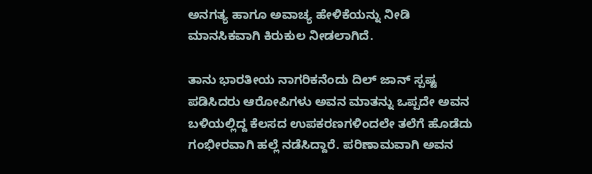ಅನಗತ್ಯ ಹಾಗೂ ಅವಾಚ್ಯ ಹೇಳಿಕೆಯನ್ನು ನೀಡಿ ಮಾನಸಿಕವಾಗಿ ಕಿರುಕುಲ ನೀಡಲಾಗಿದೆ.

ತಾನು ಭಾರತೀಯ ನಾಗರಿಕನೆಂದು ದಿಲ್ ಜಾನ್ ಸ್ಪಷ್ಟ ಪಡಿಸಿದರು ಆರೋಪಿಗಳು ಅವನ ಮಾತನ್ನು ಒಪ್ಪದೇ ಅವನ ಬಳಿಯಲ್ಲಿದ್ದ ಕೆಲಸದ ಉಪಕರಣಗಳಿಂದಲೇ ತಲೆಗೆ ಹೊಡೆದು ಗಂಭೀರವಾಗಿ ಹಲ್ಲೆ ನಡೆಸಿದ್ದಾರೆ. ಪರಿಣಾಮವಾಗಿ ಅವನ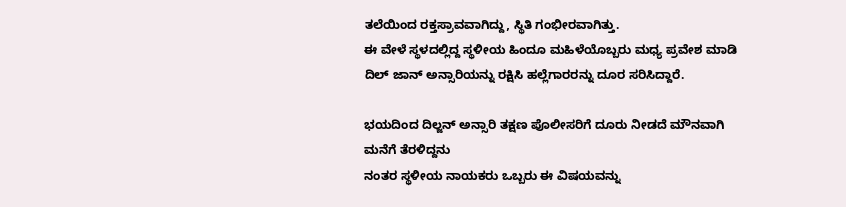ತಲೆಯಿಂದ ರಕ್ತಸ್ರಾವವಾಗಿದ್ದು, ಸ್ಥಿತಿ ಗಂಭೀರವಾಗಿತ್ತು.
ಈ ವೇಳೆ ಸ್ಥಳದಲ್ಲಿದ್ದ ಸ್ಥಳೀಯ ಹಿಂದೂ ಮಹಿಳೆಯೊಬ್ಬರು ಮಧ್ಯ ಪ್ರವೇಶ ಮಾಡಿ ದಿಲ್ ಜಾನ್ ಅನ್ಸಾರಿಯನ್ನು ರಕ್ಷಿಸಿ ಹಲ್ಲೆಗಾರರನ್ನು ದೂರ ಸರಿಸಿದ್ದಾರೆ.

ಭಯದಿಂದ ದಿಲ್ಜನ್ ಅನ್ಸಾರಿ ತಕ್ಷಣ ಪೊಲೀಸರಿಗೆ ದೂರು ನೀಡದೆ ಮೌನವಾಗಿ ಮನೆಗೆ ತೆರಳಿದ್ದನು
ನಂತರ ಸ್ಥಳೀಯ ನಾಯಕರು ಒಬ್ಬರು ಈ ವಿಷಯವನ್ನು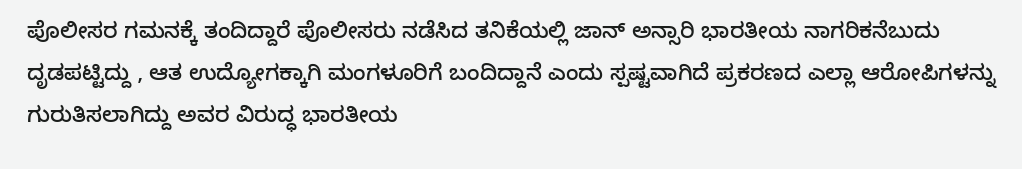ಪೊಲೀಸರ ಗಮನಕ್ಕೆ ತಂದಿದ್ದಾರೆ ಪೊಲೀಸರು ನಡೆಸಿದ ತನಿಕೆಯಲ್ಲಿ ಜಾನ್ ಅನ್ಸಾರಿ ಭಾರತೀಯ ನಾಗರಿಕನೆಬುದು ದೃಡಪಟ್ಟಿದ್ದು , ಆತ ಉದ್ಯೋಗಕ್ಕಾಗಿ ಮಂಗಳೂರಿಗೆ ಬಂದಿದ್ದಾನೆ ಎಂದು ಸ್ಪಷ್ಟವಾಗಿದೆ ಪ್ರಕರಣದ ಎಲ್ಲಾ ಆರೋಪಿಗಳನ್ನು ಗುರುತಿಸಲಾಗಿದ್ದು ಅವರ ವಿರುದ್ಧ ಭಾರತೀಯ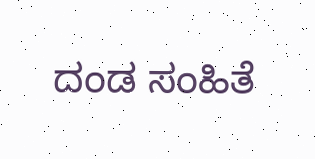ದಂಡ ಸಂಹಿತೆ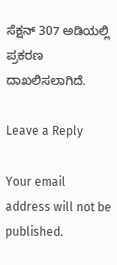ಸೆಕ್ಷನ್ 307 ಅಡಿಯಲ್ಲಿ ಪ್ರಕರಣ ದಾಖಲಿಸಲಾಗಿದೆ.

Leave a Reply

Your email address will not be published.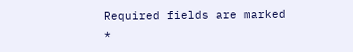Required fields are marked *